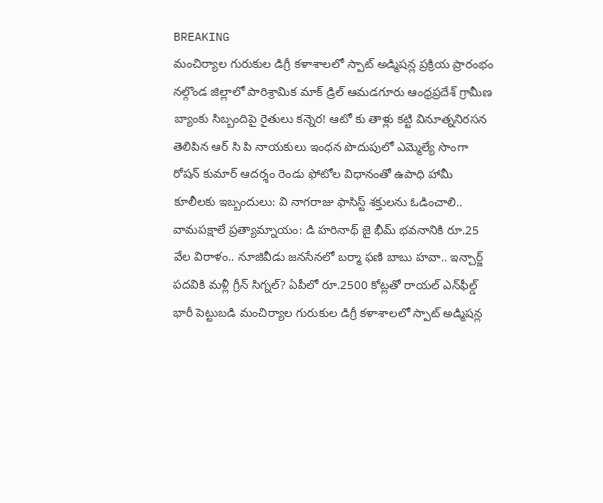BREAKING
మంచిర్యాల గురుకుల డిగ్రీ కళాశాలలో స్పాట్ అడ్మిషన్ల ప్రక్రియ ప్రారంభం నల్గొండ జిల్లాలో పారిశ్రామిక మాక్ డ్రిల్ ఆమడగూరు ఆంధ్రప్రదేశ్ గ్రామీణ బ్యాంకు సిబ్బందిపై రైతులు కన్నెర! ఆటో కు తాళ్లు కట్టి వినూత్ననిరసన తెలిపిన ఆర్ సి పి నాయకులు ఇంధన పొదుపులో ఎమ్మెల్యే సొంగా రోషన్ కుమార్ ఆదర్శం రెండు ఫోటోల విధానంతో ఉపాధి హామీ కూలీలకు ఇబ్బందులు: వి నాగరాజు ఫాసిస్ట్ శక్తులను ఓడించాలి.. వామపక్షాలే ప్రత్యామ్నాయం: డి హరినాథ్ జై భీమ్ భవనానికి రూ.25 వేల విరాళం.. నూజివీడు జనసేనలో బర్మా ఫణి బాబు హవా.. ఇన్చార్జ్ పదవికి మళ్లీ గ్రీన్ సిగ్నల్? ఏపీలో రూ.2500 కోట్లతో రాయల్ ఎన్‌ఫీల్డ్ భారీ పెట్టుబడి మంచిర్యాల గురుకుల డిగ్రీ కళాశాలలో స్పాట్ అడ్మిషన్ల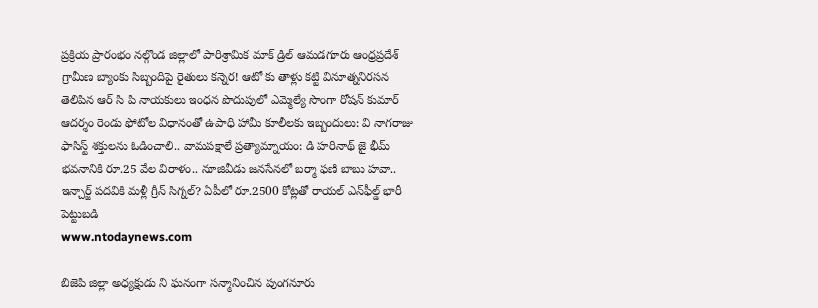ప్రక్రియ ప్రారంభం నల్గొండ జిల్లాలో పారిశ్రామిక మాక్ డ్రిల్ ఆమడగూరు ఆంధ్రప్రదేశ్ గ్రామీణ బ్యాంకు సిబ్బందిపై రైతులు కన్నెర! ఆటో కు తాళ్లు కట్టి వినూత్ననిరసన తెలిపిన ఆర్ సి పి నాయకులు ఇంధన పొదుపులో ఎమ్మెల్యే సొంగా రోషన్ కుమార్ ఆదర్శం రెండు ఫోటోల విధానంతో ఉపాధి హామీ కూలీలకు ఇబ్బందులు: వి నాగరాజు ఫాసిస్ట్ శక్తులను ఓడించాలి.. వామపక్షాలే ప్రత్యామ్నాయం: డి హరినాథ్ జై భీమ్ భవనానికి రూ.25 వేల విరాళం.. నూజివీడు జనసేనలో బర్మా ఫణి బాబు హవా.. ఇన్చార్జ్ పదవికి మళ్లీ గ్రీన్ సిగ్నల్? ఏపీలో రూ.2500 కోట్లతో రాయల్ ఎన్‌ఫీల్డ్ భారీ పెట్టుబడి
www.ntodaynews.com

బిజెపి జిల్లా అధ్యక్షుడు ని ఘనంగా సన్మానించిన పుంగనూరు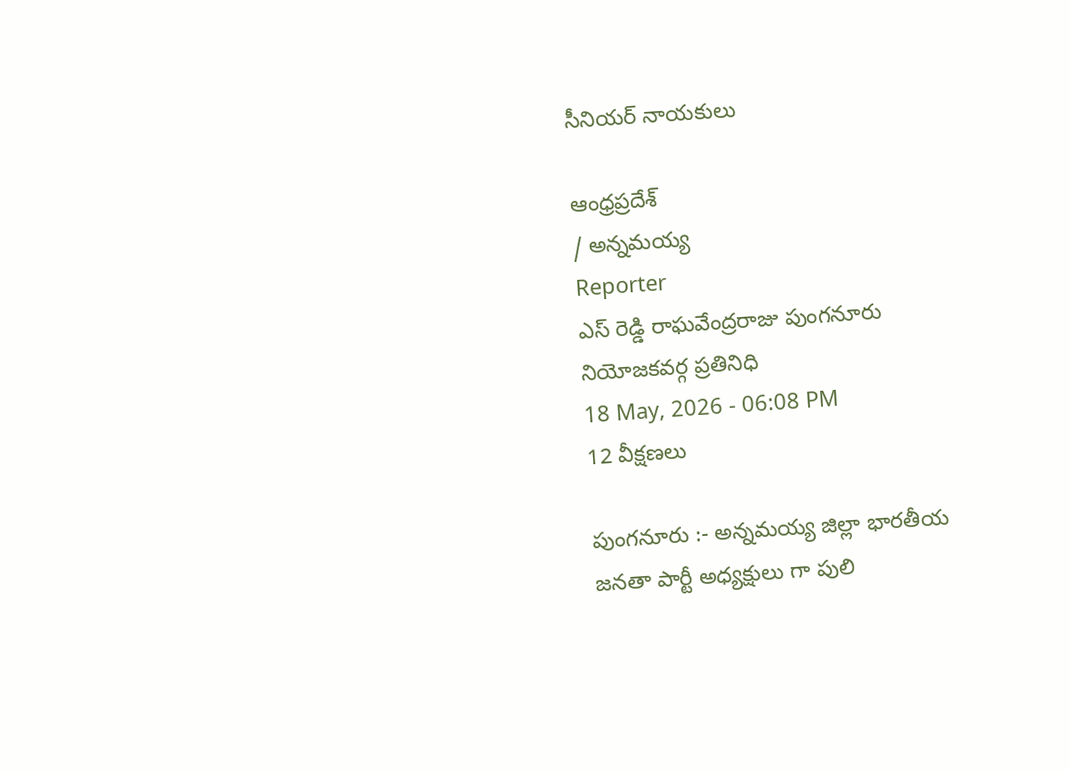సీనియర్ నాయకులు

ఆంధ్రప్రదేశ్
/ అన్నమయ్య
Reporter
ఎస్ రెడ్డి రాఘవేంద్రరాజు పుంగనూరు నియోజకవర్గ ప్రతినిధి
18 May, 2026 - 06:08 PM
12 వీక్షణలు

పుంగనూరు :- అన్నమయ్య జిల్లా భారతీయ జనతా పార్టీ అధ్యక్షులు గా పులి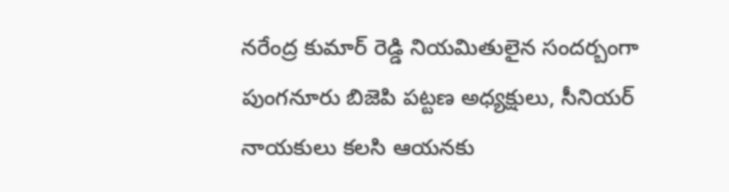నరేంద్ర కుమార్ రెడ్డి నియమితులైన సందర్బంగా పుంగనూరు బిజెపి పట్టణ అధ్యక్షులు, సీనియర్ నాయకులు కలసి ఆయనకు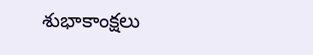శుభాకాంక్షలు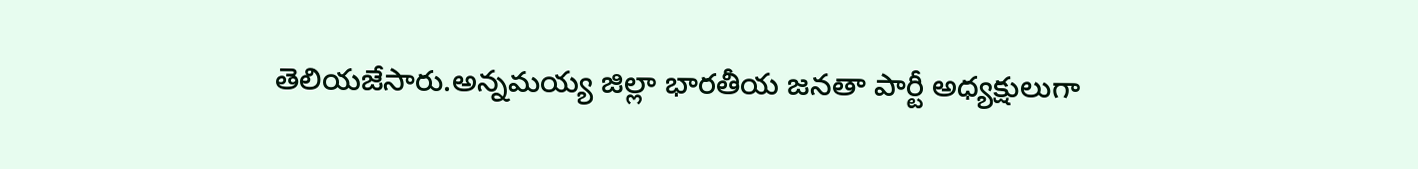తెలియజేసారు.అన్నమయ్య జిల్లా భారతీయ జనతా పార్టీ అధ్యక్షులుగా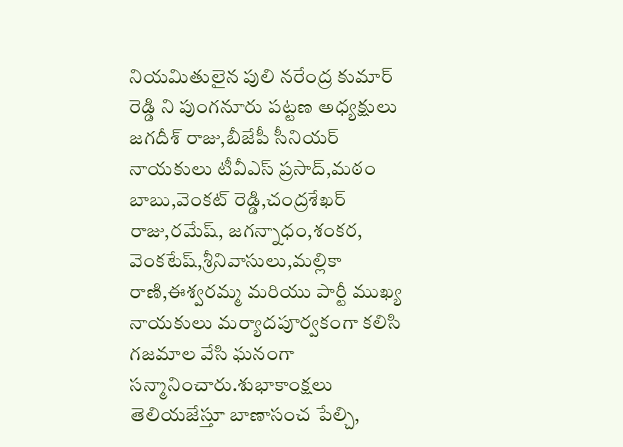నియమితులైన పులి నరేంద్ర కుమార్ రెడ్డి ని పుంగనూరు పట్టణ అధ్యక్షులు జగదీశ్ రాజు,బీజేపీ సీనియర్ నాయకులు టీవీఎస్ ప్రసాద్,మఠం బాబు,వెంకట్ రెడ్డి,చంద్రశేఖర్ రాజు,రమేష్, జగన్నాధం,శంకర, వెంకటేష్,శ్రీనివాసులు,మల్లికా రాణి,ఈశ్వరమ్మ మరియు పార్టీ ముఖ్య నాయకులు మర్యాదపూర్వకంగా కలిసి గజమాల వేసి ఘనంగా సన్మానించారు.శుభాకాంక్షలు తెలియజేస్తూ బాణాసంచ పేల్చి,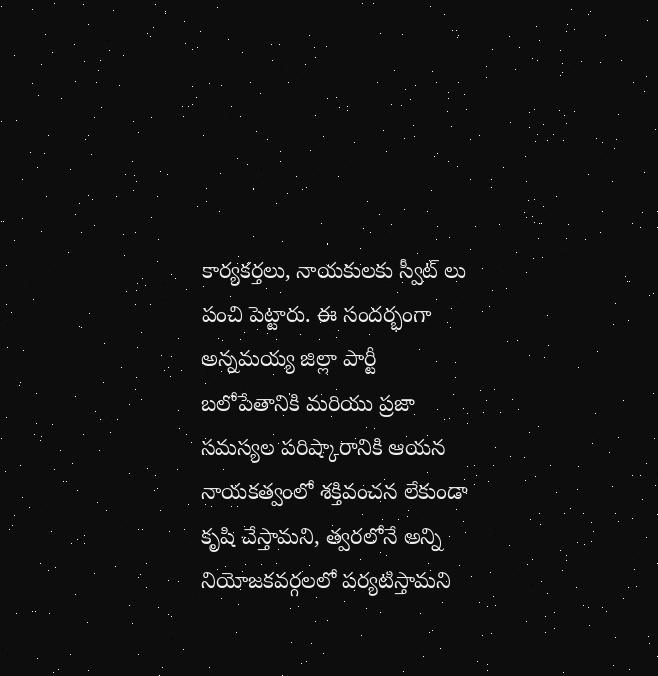కార్యకర్తలు, నాయకులకు స్వీట్ లు పంచి పెట్టారు. ఈ సందర్భంగా అన్నమయ్య జిల్లా పార్టీ బలోపేతానికి మరియు ప్రజా సమస్యల పరిష్కారానికి ఆయన నాయకత్వంలో శక్తివంచన లేకుండా కృషి చేస్తామని, త్వరలోనే అన్ని నియోజకవర్గలలో పర్యటిస్తామని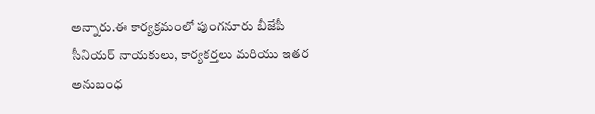అన్నారు.ఈ కార్యక్రమంలో పుంగనూరు బీజేపీ సీనియర్ నాయకులు, కార్యకర్తలు మరియు ఇతర అనుబంధ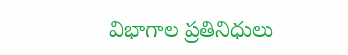విభాగాల ప్రతినిధులు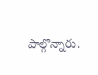పాల్గొన్నారు.